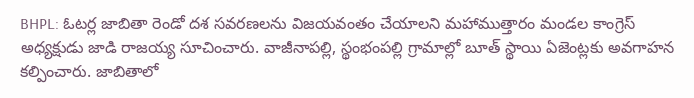BHPL: ఓటర్ల జాబితా రెండో దశ సవరణలను విజయవంతం చేయాలని మహాముత్తారం మండల కాంగ్రెస్ అధ్యక్షుడు జాడి రాజయ్య సూచించారు. వాజీనాపల్లి, స్థంభంపల్లి గ్రామాల్లో బూత్ స్థాయి ఏజెంట్లకు అవగాహన కల్పించారు. జాబితాలో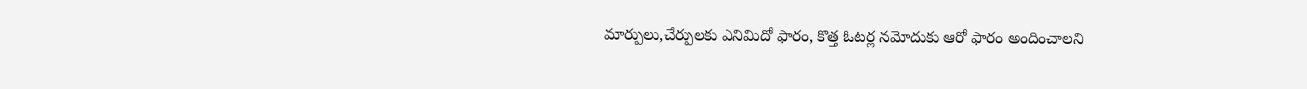మార్పులు,చేర్పులకు ఎనిమిదో ఫారం, కొత్త ఓటర్ల నమోదుకు ఆరో ఫారం అందించాలని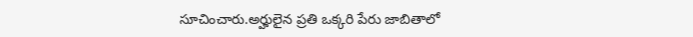సూచించారు.అర్హులైన ప్రతి ఒక్కరి పేరు జాబితాలో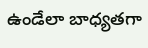ఉండేలా బాధ్యతగా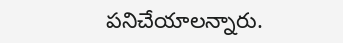పనిచేయాలన్నారు.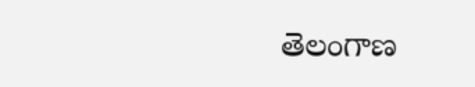తెలంగాణ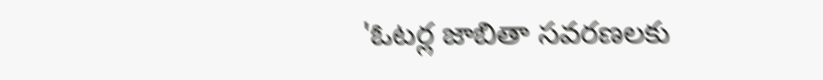'ఓటర్ల జాబితా సవరణలకు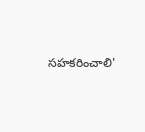సహకరించాలి'